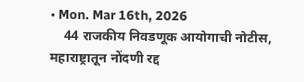• Mon. Mar 16th, 2026
    44 राजकीय निवडणूक आयोगाची नोटीस, महाराष्ट्रातून नोंदणी रद्द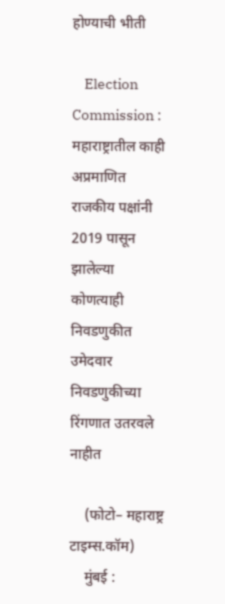होण्याची भीती

    Election Commission : महाराष्ट्रातील काही अप्रमाणित राजकीय पक्षांनी 2019 पासून झालेल्या कोणत्याही निवडणुकीत उमेदवार निवडणुकीच्या रिंगणात उतरवले नाहीत

    (फोटो– महाराष्ट्र टाइम्स.कॉम)
    मुंबई :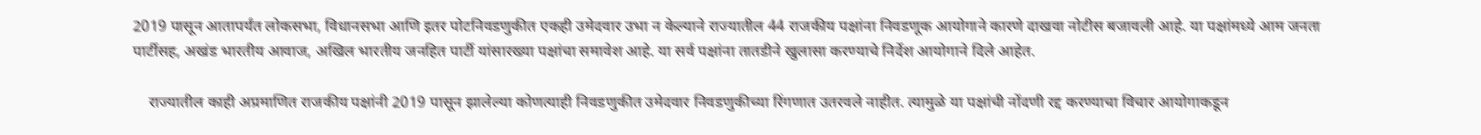2019 पासून आतापर्यंत लोकसभा, विधानसभा आणि इतर पोटनिवडणुकीत एकही उमेदवार उभा न केल्याने राज्यातील 44 राजकीय पक्षांना निवडणूक आयोगाने कारणे दाखवा नोटीस बजावली आहे. या पक्षांमध्ये आम जनता पार्टीसह, अखंड भारतीय आवाज, अखिल भारतीय जनहित पार्टी यांसारख्या पक्षांचा समावेश आहे. या सर्व पक्षांना तातडीने खुलासा करण्याचे निर्देश आयोगाने दिले आहेत.

    राज्यातील काही अप्रमाणित राजकीय पक्षांनी 2019 पासून झालेल्या कोणत्याही निवडणुकीत उमेदवार निवडणुकीच्या रिंगणात उतरवले नाहीत. त्यामुळे या पक्षांची नोंदणी रद्द करण्याचा विचार आयोगाकडून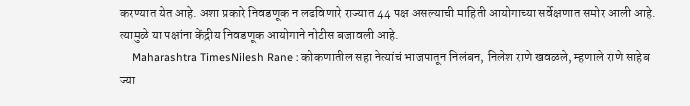करण्यात येत आहे. अशा प्रकारे निवडणूक न लढविणारे राज्यात 44 पक्ष असल्याची माहिती आयोगाच्या सर्वेक्षणात समोर आली आहे. त्यामुळे या पक्षांना केंद्रीय निवडणूक आयोगाने नोटीस बजावली आहे.
    Maharashtra TimesNilesh Rane : कोकणातील सहा नेत्यांचं भाजपातून निलंबन, निलेश राणे खवळले, म्हणाले राणे साहेब ज्या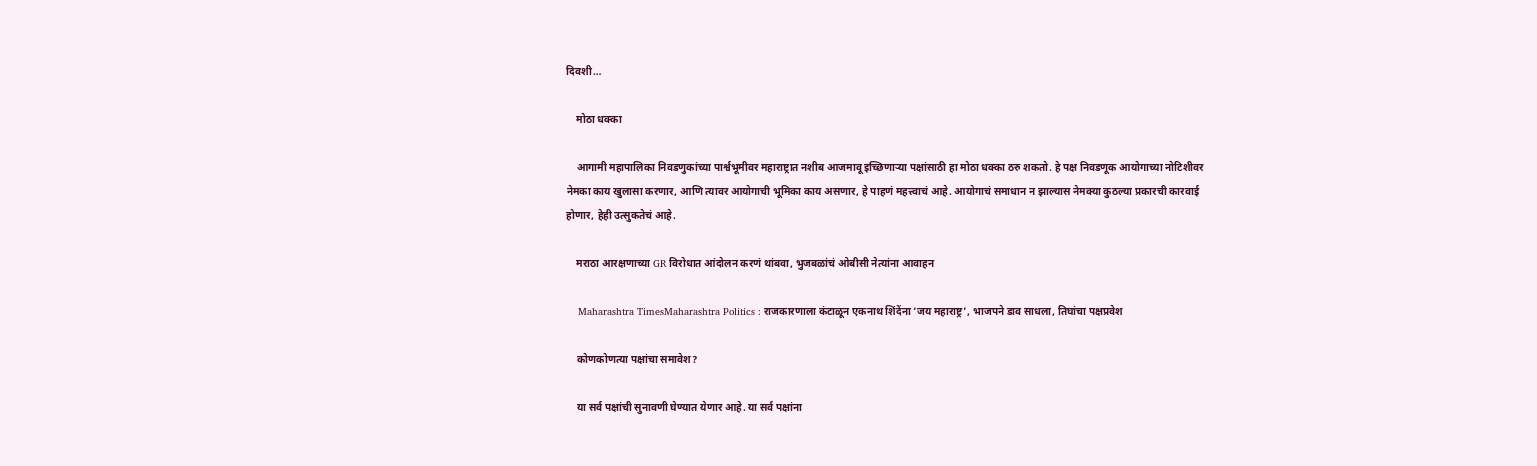दिवशी…

    मोठा धक्का

    आगामी महापालिका निवडणुकांच्या पार्श्वभूमीवर महाराष्ट्रात नशीब आजमावू इच्छिणाऱ्या पक्षांसाठी हा मोठा धक्का ठरु शकतो. हे पक्ष निवडणूक आयोगाच्या नोटिशीवर नेमका काय खुलासा करणार, आणि त्यावर आयोगाची भूमिका काय असणार, हे पाहणं महत्त्वाचं आहे. आयोगाचं समाधान न झाल्यास नेमक्या कुठल्या प्रकारची कारवाई होणार, हेही उत्सुकतेचं आहे.

    मराठा आरक्षणाच्या GR विरोधात आंदोलन करणं थांबवा, भुजबळांचं ओबीसी नेत्यांना आवाहन

    Maharashtra TimesMaharashtra Politics : राजकारणाला कंटाळून एकनाथ शिंदेंना ‘जय महाराष्ट्र’, भाजपने डाव साधला, तिघांचा पक्षप्रवेश

    कोणकोणत्या पक्षांचा समावेश?

    या सर्व पक्षांची सुनावणी घेण्यात येणार आहे. या सर्व पक्षांना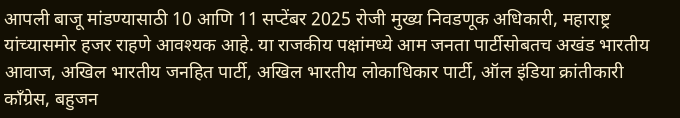आपली बाजू मांडण्यासाठी 10 आणि 11 सप्टेंबर 2025 रोजी मुख्य निवडणूक अधिकारी, महाराष्ट्र यांच्यासमोर हजर राहणे आवश्यक आहे. या राजकीय पक्षांमध्ये आम जनता पार्टीसोबतच अखंड भारतीय आवाज, अखिल भारतीय जनहित पार्टी, अखिल भारतीय लोकाधिकार पार्टी, ऑल इंडिया क्रांतीकारी काँग्रेस, बहुजन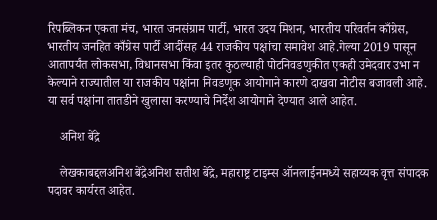रिपब्लिकन एकता मंच, भारत जनसंग्राम पार्टी, भारत उदय मिशन, भारतीय परिवर्तन काँग्रेस, भारतीय जनहित काँग्रेस पार्टी आदींसह 44 राजकीय पक्षांचा समावेश आहे.गेल्या 2019 पासून आतापर्यंत लोकसभा, विधानसभा किंवा इतर कुठल्याही पोटनिवडणुकीत एकही उमेदवार उभा न केल्याने राज्यातील या राजकीय पक्षांना निवडणूक आयोगाने कारणे दाखवा नोटीस बजावली आहे. या सर्व पक्षांना तातडीने खुलासा करण्याचे निर्देश आयोगाने देण्यात आले आहेत.

    अनिश बेंद्रे

    लेखकाबद्दलअनिश बेंद्रेअनिश सतीश बेंद्रे, महाराष्ट्र टाइम्स ऑनलाईनमध्ये सहाय्यक वृत्त संपादक पदावर कार्यरत आहेत.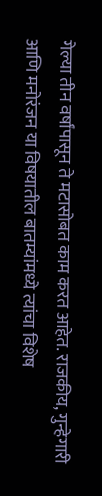गेल्या तीन वर्षांपासून ते मटासोबत काम करत आहेत. राजकीय, गुन्हेगारी आणि मनोरंजन या विषयातील बातम्यांमध्ये त्यांचा विशेष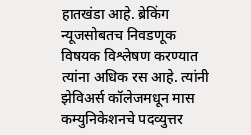हातखंडा आहे. ब्रेकिंग न्यूजसोबतच निवडणूक विषयक विश्लेषण करण्यात त्यांना अधिक रस आहे. त्यांनी झेविअर्स कॉलेजमधून मास कम्युनिकेशनचे पदव्युत्तर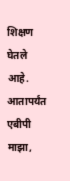शिक्षण घेतले आहे. आतापर्यंत एबीपी माझा,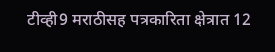टीव्ही9 मराठीसह पत्रकारिता क्षेत्रात 12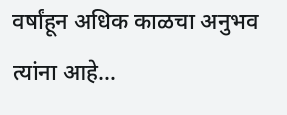वर्षांहून अधिक काळचा अनुभव त्यांना आहे…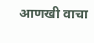आणखी वाचा